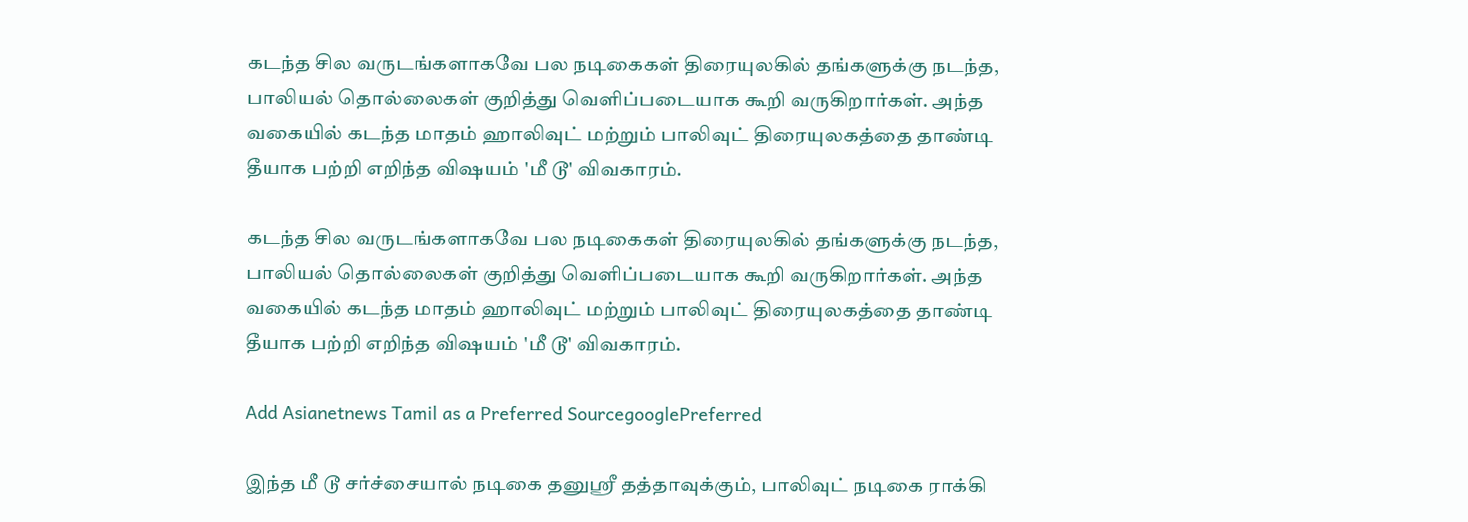கடந்த சில வருடங்களாகவே பல நடிகைகள் திரையுலகில் தங்களுக்கு நடந்த, பாலியல் தொல்லைகள் குறித்து வெளிப்படையாக கூறி வருகிறார்கள். அந்த வகையில் கடந்த மாதம் ஹாலிவுட் மற்றும் பாலிவுட் திரையுலகத்தை தாண்டி தீயாக பற்றி எறிந்த விஷயம் 'மீ டூ' விவகாரம்.

கடந்த சில வருடங்களாகவே பல நடிகைகள் திரையுலகில் தங்களுக்கு நடந்த, பாலியல் தொல்லைகள் குறித்து வெளிப்படையாக கூறி வருகிறார்கள். அந்த வகையில் கடந்த மாதம் ஹாலிவுட் மற்றும் பாலிவுட் திரையுலகத்தை தாண்டி தீயாக பற்றி எறிந்த விஷயம் 'மீ டூ' விவகாரம்.

Add Asianetnews Tamil as a Preferred SourcegooglePreferred

இந்த மீ டூ சர்ச்சையால் நடிகை தனுஸ்ரீ தத்தாவுக்கும், பாலிவுட் நடிகை ராக்கி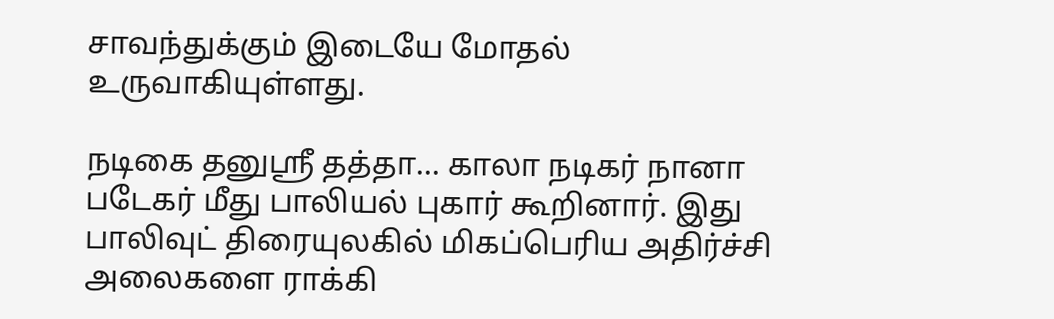சாவந்துக்கும் இடையே மோதல் உருவாகியுள்ளது.

நடிகை தனுஸ்ரீ தத்தா... காலா நடிகர் நானா படேகர் மீது பாலியல் புகார் கூறினார். இது பாலிவுட் திரையுலகில் மிகப்பெரிய அதிர்ச்சி அலைகளை ராக்கி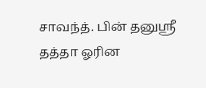சாவந்த். பின் தனுஸ்ரீ தத்தா ஓரின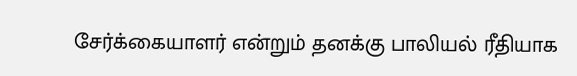சேர்க்கையாளர் என்றும் தனக்கு பாலியல் ரீதியாக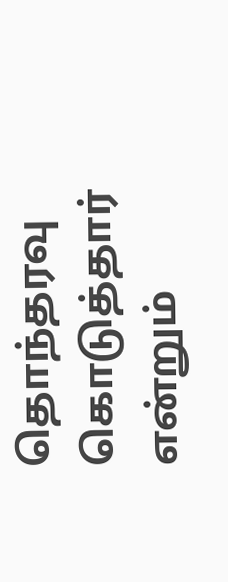தொந்தரவு கொடுத்தார் என்றும்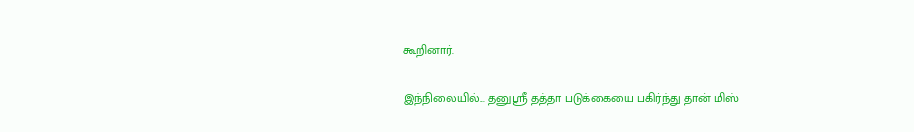கூறினார்.

இந்நிலையில்... தனுஸ்ரீ தத்தா படுக்கையை பகிர்ந்து தான் மிஸ்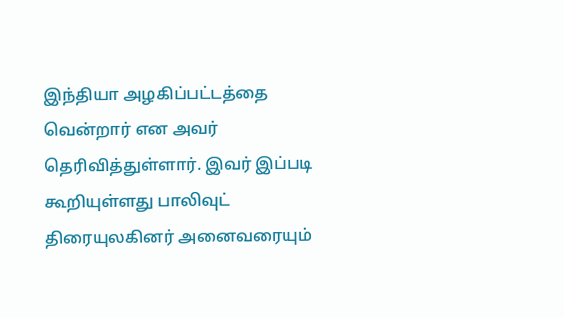இந்தியா அழகிப்பட்டத்தை வென்றார் என அவர் தெரிவித்துள்ளார். இவர் இப்படி கூறியுள்ளது பாலிவுட் திரையுலகினர் அனைவரையும்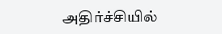அதிர்ச்சியில்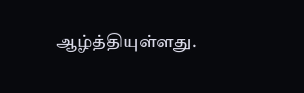ஆழ்த்தியுள்ளது.